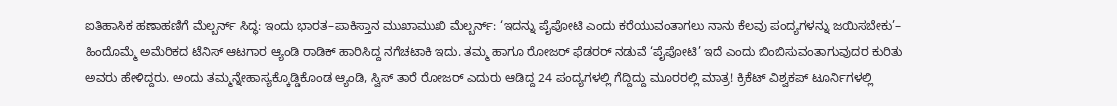ಐತಿಹಾಸಿಕ ಹಣಾಹಣಿಗೆ ಮೆಲ್ಬರ್ನ್ ಸಿದ್ಧ: ಇಂದು ಭಾರತ–ಪಾಕಿಸ್ತಾನ ಮುಖಾಮುಖಿ ಮೆಲ್ಬರ್ನ್: ‘ಇದನ್ನು ಪೈಪೋಟಿ ಎಂದು ಕರೆಯುವಂತಾಗಲು ನಾನು ಕೆಲವು ಪಂದ್ಯಗಳನ್ನು ಜಯಿಸಬೇಕು’– ಹಿಂದೊಮ್ಮೆ ಅಮೆರಿಕದ ಟೆನಿಸ್ ಆಟಗಾರ ಆ್ಯಂಡಿ ರಾಡಿಕ್ ಹಾರಿಸಿದ್ದ ನಗೆಚಟಾಕಿ ಇದು. ತಮ್ಮ ಹಾಗೂ ರೋಜರ್ ಫೆಡರರ್ ನಡುವೆ ‘ಪೈಪೋಟಿ’ ಇದೆ ಎಂದು ಬಿಂಬಿಸುವಂತಾಗುವುದರ ಕುರಿತು ಅವರು ಹೇಳಿದ್ದರು. ಅಂದು ತಮ್ಮನ್ನೇಹಾಸ್ಯಕ್ಕೊಡ್ಡಿಕೊಂಡ ಆ್ಯಂಡಿ, ಸ್ವಿಸ್‌ ತಾರೆ ರೋಜರ್ ಎದುರು ಆಡಿದ್ದ 24 ಪಂದ್ಯಗಳಲ್ಲಿ ಗೆದ್ದಿದ್ದು ಮೂರರಲ್ಲಿ ಮಾತ್ರ! ಕ್ರಿಕೆಟ್ ವಿಶ್ವಕಪ್‌ ಟೂರ್ನಿಗಳಲ್ಲಿ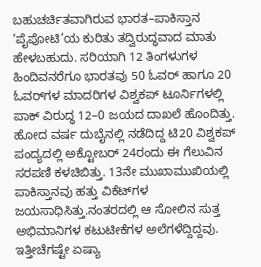ಬಹುಚರ್ಚಿತವಾಗಿರುವ ಭಾರತ–ಪಾಕಿಸ್ತಾನ ‘ಪೈಪೋಟಿ’ಯ ಕುರಿತು ತದ್ವಿರುದ್ಧವಾದ ಮಾತು ಹೇಳಬಹುದು. ಸರಿಯಾಗಿ 12 ತಿಂಗಳುಗಳ ಹಿಂದಿವನರೆಗೂ ಭಾರತವು 50 ಓವರ್ ಹಾಗೂ 20 ಓವರ್‌ಗಳ ಮಾದರಿಗಳ ವಿಶ್ವಕಪ್ ಟೂರ್ನಿಗಳಲ್ಲಿ ಪಾಕ್ ವಿರುದ್ಧ 12–0 ಜಯದ ದಾಖಲೆ ಹೊಂದಿತ್ತು. ಹೋದ ವರ್ಷ ದುಬೈನಲ್ಲಿ ನಡೆದಿದ್ದ ಟಿ20 ವಿಶ್ವಕಪ್ ಪಂದ್ಯದಲ್ಲಿ ಅಕ್ಟೋಬರ್ 24ರಂದು ಈ ಗೆಲುವಿನ ಸರಪಣಿ ಕಳಚಿಬಿತ್ತು. 13ನೇ ಮುಖಾಮುಖಿಯಲ್ಲಿ ಪಾಕಿಸ್ತಾನವು ಹತ್ತು ವಿಕೆಟ್‌ಗಳ ಜಯಸಾಧಿಸಿತ್ತು.ನಂತರದಲ್ಲಿ ಆ ಸೋಲಿನ ಸುತ್ತ ಅಭಿಮಾನಿಗಳ ಕಟುಟೀಕೆಗಳ ಅಲೆಗಳೆದ್ದಿದ್ದವು. ಇತ್ತೀಚೆಗಷ್ಟೇ ಏಷ್ಯಾ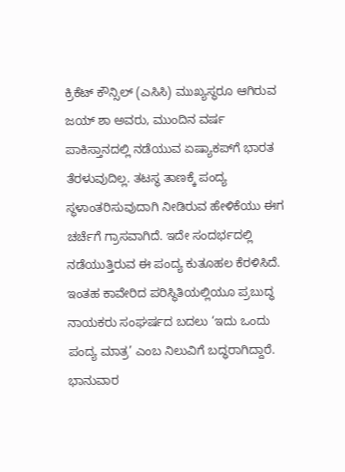ಕ್ರಿಕೆಟ್ ಕೌನ್ಸಿಲ್ (ಎಸಿಸಿ) ಮುಖ್ಯಸ್ಥರೂ ಆಗಿರುವ ಜಯ್ ಶಾ ಅವರು, ಮುಂದಿನ ವರ್ಷ ಪಾಕಿಸ್ತಾನದಲ್ಲಿ ನಡೆಯುವ ಏಷ್ಯಾಕಪ್‌ಗೆ ಭಾರತ ತೆರಳುವುದಿಲ್ಲ. ತಟಸ್ಥ ತಾಣಕ್ಕೆ ಪಂದ್ಯ ಸ್ಥಳಾಂತರಿಸುವುದಾಗಿ ನೀಡಿರುವ ಹೇಳಿಕೆಯು ಈಗ ಚರ್ಚೆಗೆ ಗ್ರಾಸವಾಗಿದೆ. ಇದೇ ಸಂದರ್ಭದಲ್ಲಿ ನಡೆಯುತ್ತಿರುವ ಈ ಪಂದ್ಯ ಕುತೂಹಲ ಕೆರಳಿಸಿದೆ. ಇಂತಹ ಕಾವೇರಿದ ಪರಿಸ್ಥಿತಿಯಲ್ಲಿಯೂ ಪ್ರಬುದ್ಧ ನಾಯಕರು ಸಂಘರ್ಷದ ಬದಲು ‘ಇದು ಒಂದು ಪಂದ್ಯ ಮಾತ್ರ’ ಎಂಬ ನಿಲುವಿಗೆ ಬದ್ಧರಾಗಿದ್ದಾರೆ. ಭಾನುವಾರ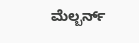ಮೆಲ್ಬರ್ನ್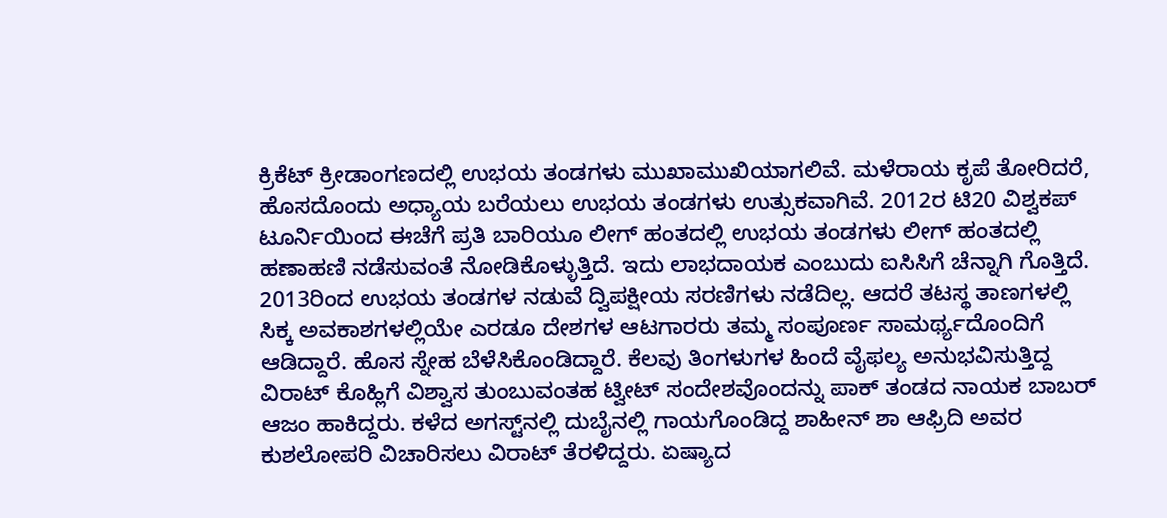ಕ್ರಿಕೆಟ್ ಕ್ರೀಡಾಂಗಣದಲ್ಲಿ ಉಭಯ ತಂಡಗಳು ಮುಖಾಮುಖಿಯಾಗಲಿವೆ. ಮಳೆರಾಯ ಕೃಪೆ ತೋರಿದರೆ, ಹೊಸದೊಂದು ಅಧ್ಯಾಯ ಬರೆಯಲು ಉಭಯ ತಂಡಗಳು ಉತ್ಸುಕವಾಗಿವೆ. 2012ರ ಟಿ20 ವಿಶ್ವಕಪ್‌ ಟೂರ್ನಿಯಿಂದ ಈಚೆಗೆ ಪ್ರತಿ ಬಾರಿಯೂ ಲೀಗ್ ಹಂತದಲ್ಲಿ ಉಭಯ ತಂಡಗಳು ಲೀಗ್ ಹಂತದಲ್ಲಿ ಹಣಾಹಣಿ ನಡೆಸುವಂತೆ ನೋಡಿಕೊಳ್ಳುತ್ತಿದೆ. ಇದು ಲಾಭದಾಯಕ ಎಂಬುದು ಐಸಿಸಿಗೆ ಚೆನ್ನಾಗಿ ಗೊತ್ತಿದೆ. 2013ರಿಂದ ಉಭಯ ತಂಡಗಳ ನಡುವೆ ದ್ವಿಪಕ್ಷೀಯ ಸರಣಿಗಳು ನಡೆದಿಲ್ಲ. ಆದರೆ ತಟಸ್ಥ ತಾಣಗಳಲ್ಲಿ ಸಿಕ್ಕ ಅವಕಾಶಗಳಲ್ಲಿಯೇ ಎರಡೂ ದೇಶಗಳ ಆಟಗಾರರು ತಮ್ಮ ಸಂಪೂರ್ಣ ಸಾಮರ್ಥ್ಯದೊಂದಿಗೆ ಆಡಿದ್ದಾರೆ. ಹೊಸ ಸ್ನೇಹ ಬೆಳೆಸಿಕೊಂಡಿದ್ದಾರೆ. ಕೆಲವು ತಿಂಗಳುಗಳ ಹಿಂದೆ ವೈಫಲ್ಯ ಅನುಭವಿಸುತ್ತಿದ್ದ ವಿರಾಟ್ ಕೊಹ್ಲಿಗೆ ವಿಶ್ವಾಸ ತುಂಬುವಂತಹ ಟ್ವೀಟ್ ಸಂದೇಶವೊಂದನ್ನು ಪಾಕ್ ತಂಡದ ನಾಯಕ ಬಾಬರ್ ಆಜಂ ಹಾಕಿದ್ದರು. ಕಳೆದ ಅಗಸ್ಟ್‌ನಲ್ಲಿ ದುಬೈನಲ್ಲಿ ಗಾಯಗೊಂಡಿದ್ದ ಶಾಹೀನ್ ಶಾ ಆಫ್ರಿದಿ ಅವರ ಕುಶಲೋಪರಿ ವಿಚಾರಿಸಲು ವಿರಾಟ್ ತೆರಳಿದ್ದರು. ಏಷ್ಯಾದ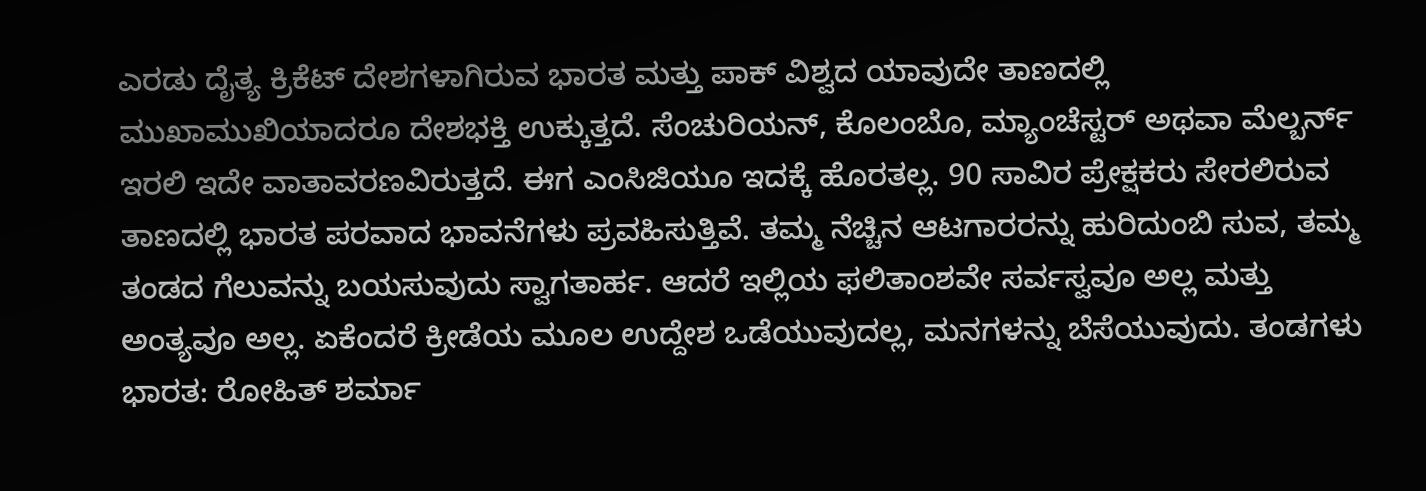ಎರಡು ದೈತ್ಯ ಕ್ರಿಕೆಟ್ ದೇಶಗಳಾಗಿರುವ ಭಾರತ ಮತ್ತು ಪಾಕ್ ವಿಶ್ವದ ಯಾವುದೇ ತಾಣದಲ್ಲಿ ಮುಖಾಮುಖಿಯಾದರೂ ದೇಶಭಕ್ತಿ ಉಕ್ಕುತ್ತದೆ. ಸೆಂಚುರಿಯನ್, ಕೊಲಂಬೊ, ಮ್ಯಾಂಚೆಸ್ಟರ್ ಅಥವಾ ಮೆಲ್ಬರ್ನ್ ಇರಲಿ ಇದೇ ವಾತಾವರಣವಿರುತ್ತದೆ. ಈಗ ಎಂಸಿಜಿಯೂ ಇದಕ್ಕೆ ಹೊರತಲ್ಲ. 90 ಸಾವಿರ ಪ್ರೇಕ್ಷಕರು ಸೇರಲಿರುವ ತಾಣದಲ್ಲಿ ಭಾರತ ಪರವಾದ ಭಾವನೆಗಳು ಪ್ರವಹಿಸುತ್ತಿವೆ. ತಮ್ಮ ನೆಚ್ಚಿನ ಆಟಗಾರರನ್ನು ಹುರಿದುಂಬಿ ಸುವ, ತಮ್ಮ ತಂಡದ ಗೆಲುವನ್ನು ಬಯಸುವುದು ಸ್ವಾಗತಾರ್ಹ. ಆದರೆ ಇಲ್ಲಿಯ ಫಲಿತಾಂಶವೇ ಸರ್ವಸ್ವವೂ ಅಲ್ಲ ಮತ್ತು ಅಂತ್ಯವೂ ಅಲ್ಲ. ಏಕೆಂದರೆ ಕ್ರೀಡೆಯ ಮೂಲ ಉದ್ದೇಶ ಒಡೆಯುವುದಲ್ಲ, ಮನಗಳನ್ನು ಬೆಸೆಯುವುದು. ತಂಡಗಳು ಭಾರತ: ರೋಹಿತ್ ಶರ್ಮಾ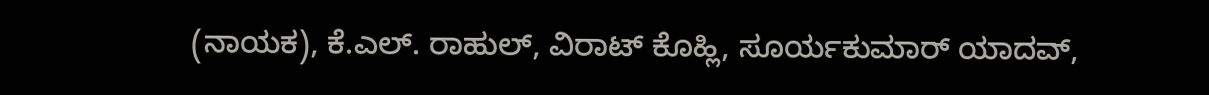(ನಾಯಕ), ಕೆ.ಎಲ್. ರಾಹುಲ್, ವಿರಾಟ್ ಕೊಹ್ಲಿ, ಸೂರ್ಯಕುಮಾರ್ ಯಾದವ್,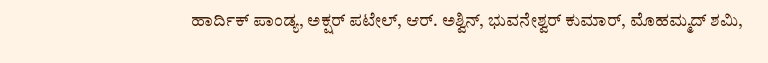ಹಾರ್ದಿಕ್ ಪಾಂಡ್ಯ, ಅಕ್ಷರ್ ಪಟೇಲ್, ಆರ್. ಅಶ್ವಿನ್, ಭುವನೇಶ್ವರ್ ಕುಮಾರ್, ಮೊಹಮ್ಮದ್ ಶಮಿ,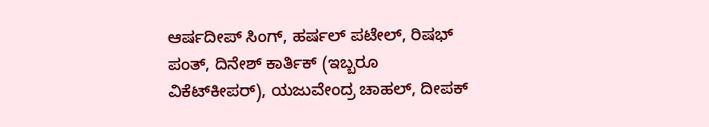ಆರ್ಷದೀಪ್ ಸಿಂಗ್, ಹರ್ಷಲ್ ಪಟೇಲ್, ರಿಷಭ್ ಪಂತ್, ದಿನೇಶ್ ಕಾರ್ತಿಕ್ (ಇಬ್ಬರೂ ವಿಕೆಟ್‌ಕೀಪರ್), ಯಜುವೇಂದ್ರ ಚಾಹಲ್, ದೀಪಕ್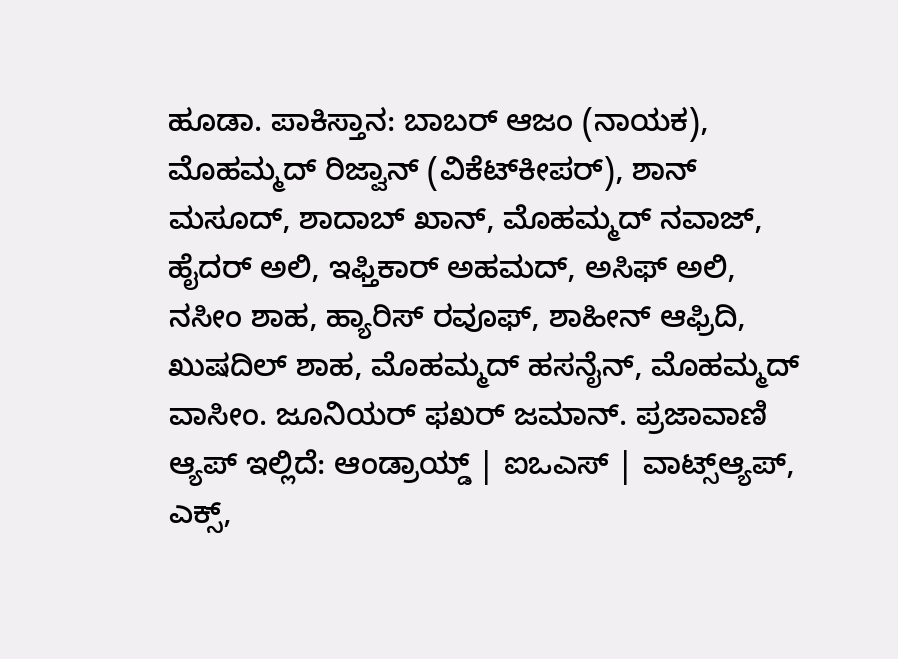ಹೂಡಾ. ಪಾಕಿಸ್ತಾನ: ಬಾಬರ್ ಆಜಂ (ನಾಯಕ), ಮೊಹಮ್ಮದ್ ರಿಜ್ವಾನ್ (ವಿಕೆಟ್‌ಕೀಪರ್), ಶಾನ್ ಮಸೂದ್, ಶಾದಾಬ್ ಖಾನ್, ಮೊಹಮ್ಮದ್ ನವಾಜ್, ಹೈದರ್ ಅಲಿ, ಇಫ್ತಿಕಾರ್ ಅಹಮದ್, ಅಸಿಫ್ ಅಲಿ, ನಸೀಂ ಶಾಹ, ಹ್ಯಾರಿಸ್ ರವೂಫ್, ಶಾಹೀನ್ ಆಫ್ರಿದಿ, ಖುಷದಿಲ್ ಶಾಹ, ಮೊಹಮ್ಮದ್ ಹಸನೈನ್, ಮೊಹಮ್ಮದ್ ವಾಸೀಂ. ಜೂನಿಯರ್ ಫಖರ್ ಜಮಾನ್. ಪ್ರಜಾವಾಣಿ ಆ್ಯಪ್ ಇಲ್ಲಿದೆ: ಆಂಡ್ರಾಯ್ಡ್ | ಐಒಎಸ್ | ವಾಟ್ಸ್ಆ್ಯಪ್, ಎಕ್ಸ್,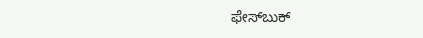ಫೇಸ್‌ಬುಕ್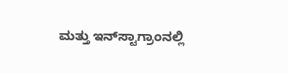ಮತ್ತು ಇನ್‌ಸ್ಟಾಗ್ರಾಂನಲ್ಲಿ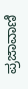ಪ್ರಜಾವಾಣಿ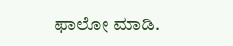ಫಾಲೋ ಮಾಡಿ.